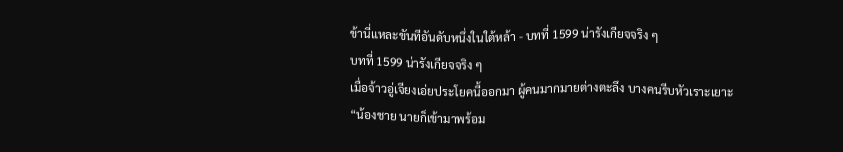ข้านี่แหละขันทีอันดับหนึ่งในใต้หล้า - บทที่ 1599 น่ารังเกียจจริง ๆ
บทที่ 1599 น่ารังเกียจจริง ๆ
เมื่อจ้าวอู่เจียงเอ่ยประโยคนี้ออกมา ผู้คนมากมายต่างตะลึง บางคนรีบหัวเราะเยาะ
“น้องชาย นายก็เข้ามาพร้อม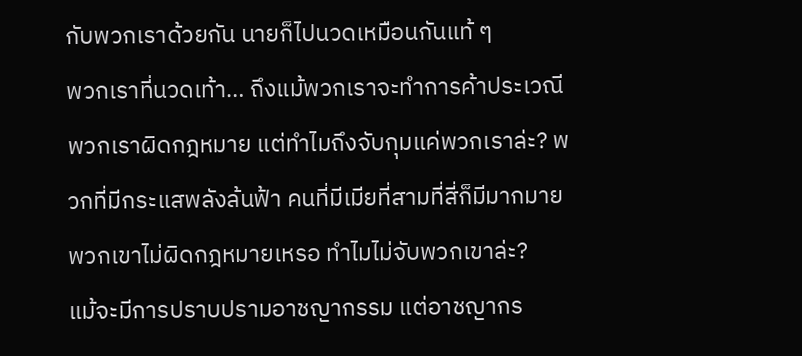กับพวกเราด้วยกัน นายก็ไปนวดเหมือนกันแท้ ๆ
พวกเราที่นวดเท้า… ถึงแม้พวกเราจะทำการค้าประเวณี พวกเราผิดกฎหมาย แต่ทำไมถึงจับกุมแค่พวกเราล่ะ? พวกที่มีกระแสพลังล้นฟ้า คนที่มีเมียที่สามที่สี่ก็มีมากมาย พวกเขาไม่ผิดกฎหมายเหรอ ทำไมไม่จับพวกเขาล่ะ?
แม้จะมีการปราบปรามอาชญากรรม แต่อาชญากร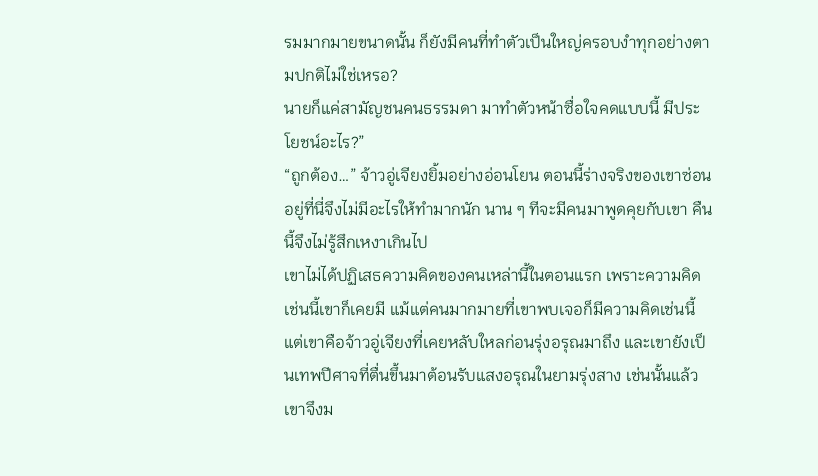รมมากมายขนาดนั้น ก็ยังมีคนที่ทำตัวเป็นใหญ่ครอบงำทุกอย่างตามปกติไม่ใช่เหรอ?
นายก็แค่สามัญชนคนธรรมดา มาทำตัวหน้าซื่อใจคดแบบนี้ มีประโยชน์อะไร?”
“ถูกต้อง…” จ้าวอู่เจียงยิ้มอย่างอ่อนโยน ตอนนี้ร่างจริงของเขาซ่อนอยู่ที่นี่จึงไม่มีอะไรให้ทำมากนัก นาน ๆ ทีจะมีคนมาพูดคุยกับเขา คืนนี้จึงไม่รู้สึกเหงาเกินไป
เขาไม่ได้ปฏิเสธความคิดของคนเหล่านี้ในตอนแรก เพราะความคิดเช่นนี้เขาก็เคยมี แม้แต่คนมากมายที่เขาพบเจอก็มีความคิดเช่นนี้
แต่เขาคือจ้าวอู่เจียงที่เคยหลับใหลก่อนรุ่งอรุณมาถึง และเขายังเป็นเทพปีศาจที่ตื่นขึ้นมาต้อนรับแสงอรุณในยามรุ่งสาง เช่นนั้นแล้วเขาจึงม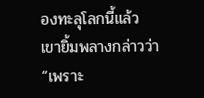องทะลุโลกนี้แล้ว
เขายิ้มพลางกล่าวว่า
“เพราะ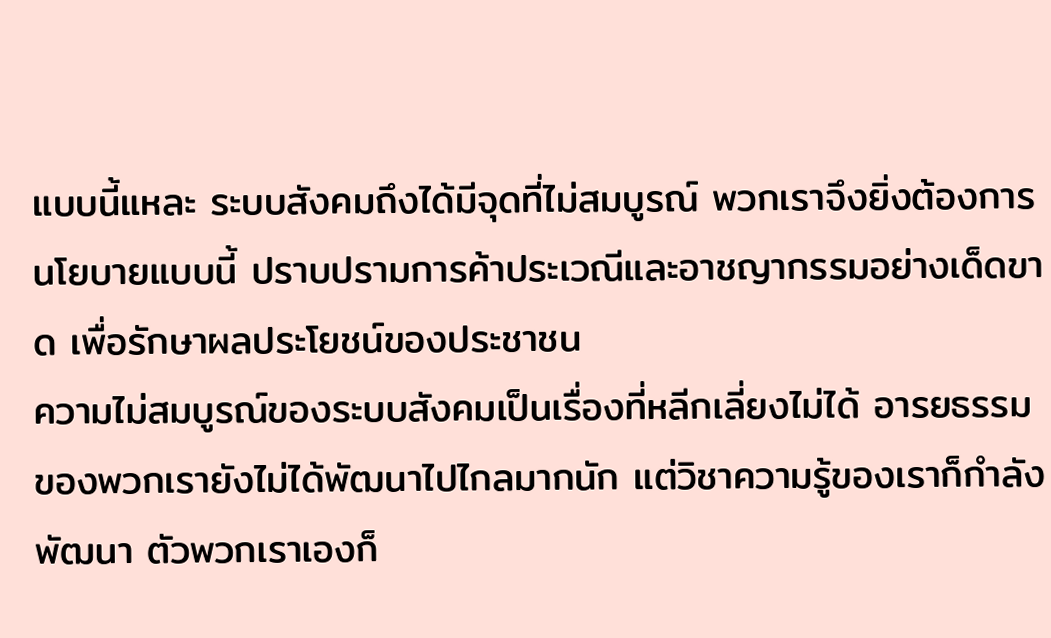แบบนี้แหละ ระบบสังคมถึงได้มีจุดที่ไม่สมบูรณ์ พวกเราจึงยิ่งต้องการนโยบายแบบนี้ ปราบปรามการค้าประเวณีและอาชญากรรมอย่างเด็ดขาด เพื่อรักษาผลประโยชน์ของประชาชน
ความไม่สมบูรณ์ของระบบสังคมเป็นเรื่องที่หลีกเลี่ยงไม่ได้ อารยธรรมของพวกเรายังไม่ได้พัฒนาไปไกลมากนัก แต่วิชาความรู้ของเราก็กำลังพัฒนา ตัวพวกเราเองก็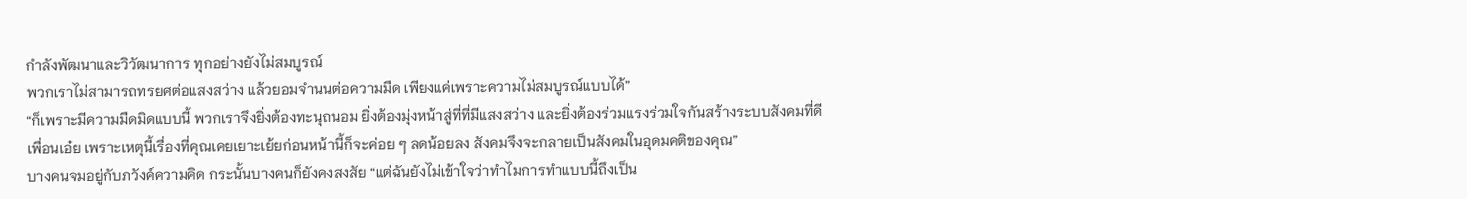กำลังพัฒนาและวิวัฒนาการ ทุกอย่างยังไม่สมบูรณ์
พวกเราไม่สามารถทรยศต่อแสงสว่าง แล้วยอมจำนนต่อความมืด เพียงแค่เพราะความไม่สมบูรณ์แบบได้”
“ก็เพราะมีความมืดมิดแบบนี้ พวกเราจึงยิ่งต้องทะนุถนอม ยิ่งต้องมุ่งหน้าสู่ที่ที่มีแสงสว่าง และยิ่งต้องร่วมแรงร่วมใจกันสร้างระบบสังคมที่ดี
เพื่อนเอ๋ย เพราะเหตุนี้เรื่องที่คุณเคยเยาะเย้ยก่อนหน้านี้ก็จะค่อย ๆ ลดน้อยลง สังคมจึงจะกลายเป็นสังคมในอุดมคติของคุณ”
บางคนจมอยู่กับภวังค์ความคิด กระนั้นบางคนก็ยังคงสงสัย “แต่ฉันยังไม่เข้าใจว่าทำไมการทำแบบนี้ถึงเป็น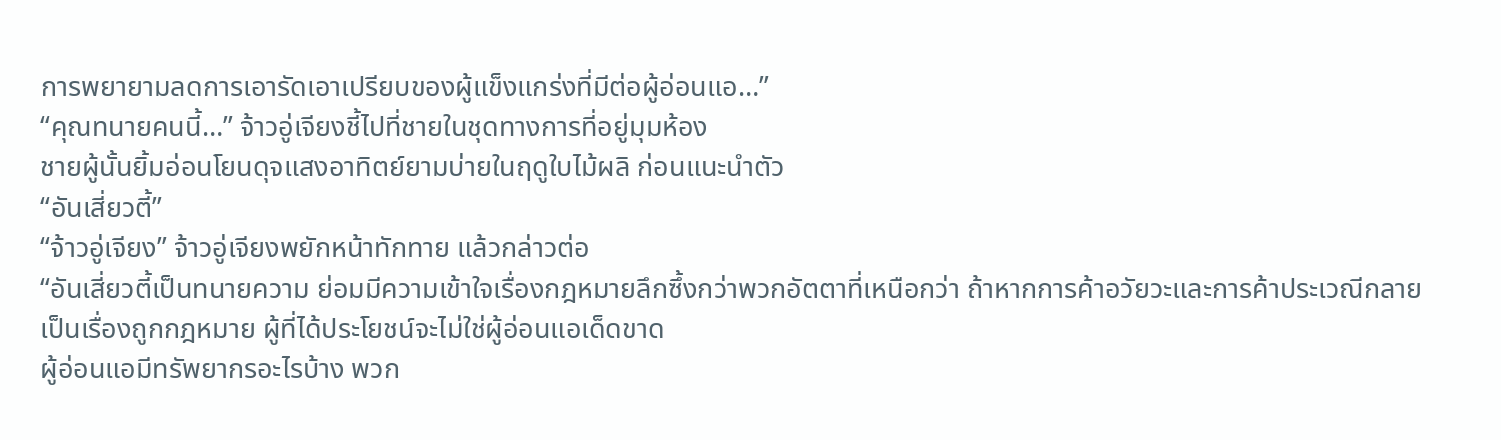การพยายามลดการเอารัดเอาเปรียบของผู้แข็งแกร่งที่มีต่อผู้อ่อนแอ…”
“คุณทนายคนนี้…” จ้าวอู่เจียงชี้ไปที่ชายในชุดทางการที่อยู่มุมห้อง
ชายผู้นั้นยิ้มอ่อนโยนดุจแสงอาทิตย์ยามบ่ายในฤดูใบไม้ผลิ ก่อนแนะนำตัว
“อันเสี่ยวตี้”
“จ้าวอู่เจียง” จ้าวอู่เจียงพยักหน้าทักทาย แล้วกล่าวต่อ
“อันเสี่ยวตี้เป็นทนายความ ย่อมมีความเข้าใจเรื่องกฎหมายลึกซึ้งกว่าพวกอัตตาที่เหนือกว่า ถ้าหากการค้าอวัยวะและการค้าประเวณีกลายเป็นเรื่องถูกกฎหมาย ผู้ที่ได้ประโยชน์จะไม่ใช่ผู้อ่อนแอเด็ดขาด
ผู้อ่อนแอมีทรัพยากรอะไรบ้าง พวก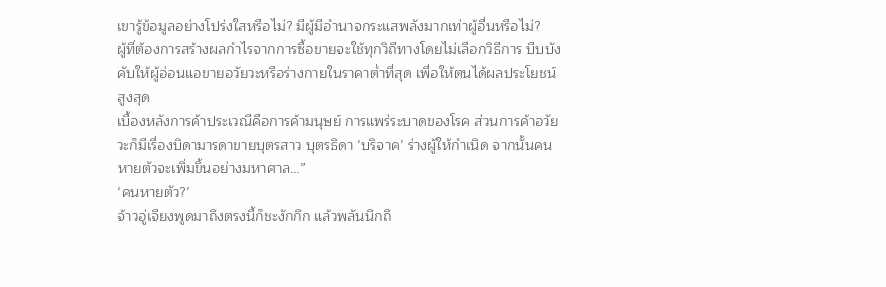เขารู้ข้อมูลอย่างโปร่งใสหรือไม่? มีผู้มีอำนาจกระแสพลังมากเท่าผู้อื่นหรือไม่?
ผู้ที่ต้องการสร้างผลกำไรจากการซื้อขายจะใช้ทุกวิถีทางโดยไม่เลือกวิธีการ บีบบังคับให้ผู้อ่อนแอขายอวัยวะหรือร่างกายในราคาต่ำที่สุด เพื่อให้ตนได้ผลประโยชน์สูงสุด
เบื้องหลังการค้าประเวณีคือการค้ามนุษย์ การแพร่ระบาดของโรค ส่วนการค้าอวัยวะก็มีเรื่องบิดามารดาขายบุตรสาว บุตรธิดา ‘บริจาค’ ร่างผู้ให้กำเนิด จากนั้นคนหายตัวจะเพิ่มขึ้นอย่างมหาศาล…”
‘คนหายตัว?’
จ้าวอู่เจียงพูดมาถึงตรงนี้ก็ชะงักกึก แล้วพลันนึกถึ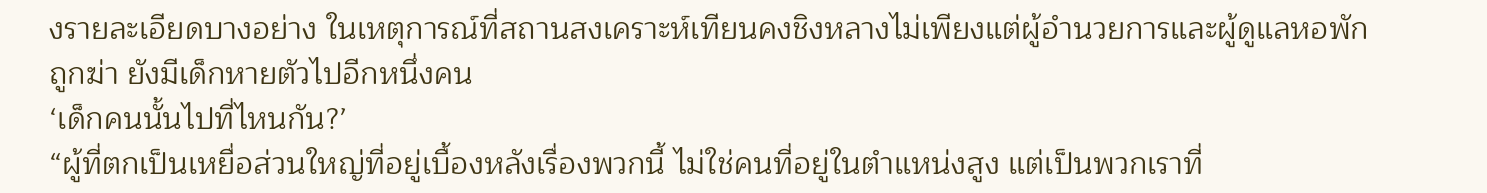งรายละเอียดบางอย่าง ในเหตุการณ์ที่สถานสงเคราะห์เทียนคงชิงหลางไม่เพียงแต่ผู้อำนวยการและผู้ดูแลหอพักถูกฆ่า ยังมีเด็กหายตัวไปอีกหนึ่งคน
‘เด็กคนนั้นไปที่ไหนกัน?’
“ผู้ที่ตกเป็นเหยื่อส่วนใหญ่ที่อยู่เบื้องหลังเรื่องพวกนี้ ไม่ใช่คนที่อยู่ในตำแหน่งสูง แต่เป็นพวกเราที่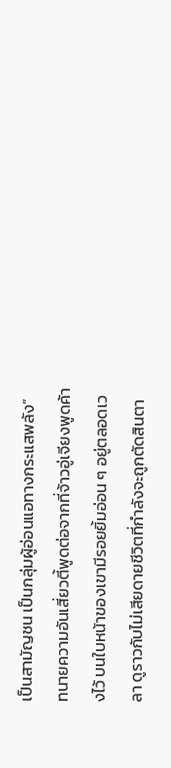เป็นสามัญชน เป็นกลุ่มผู้อ่อนแอทางกระแสพลัง”
ทนายความอันเสี่ยวตี้พูดต่อจากที่จ้าวอู่เจียงพูดค้างไว้ บนใบหน้าของเขามีรอยยิ้มอ่อน ๆ อยู่ตลอดเวลา ดูราวกับไม่เสียดายชีวิตที่กำลังจะถูกตัดสินตา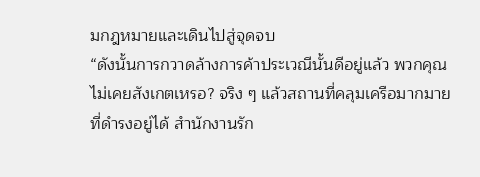มกฎหมายและเดินไปสู่จุดจบ
“ดังนั้นการกวาดล้างการค้าประเวณีนั้นดีอยู่แล้ว พวกคุณไม่เคยสังเกตเหรอ? จริง ๆ แล้วสถานที่คลุมเครือมากมายที่ดำรงอยู่ได้ สำนักงานรัก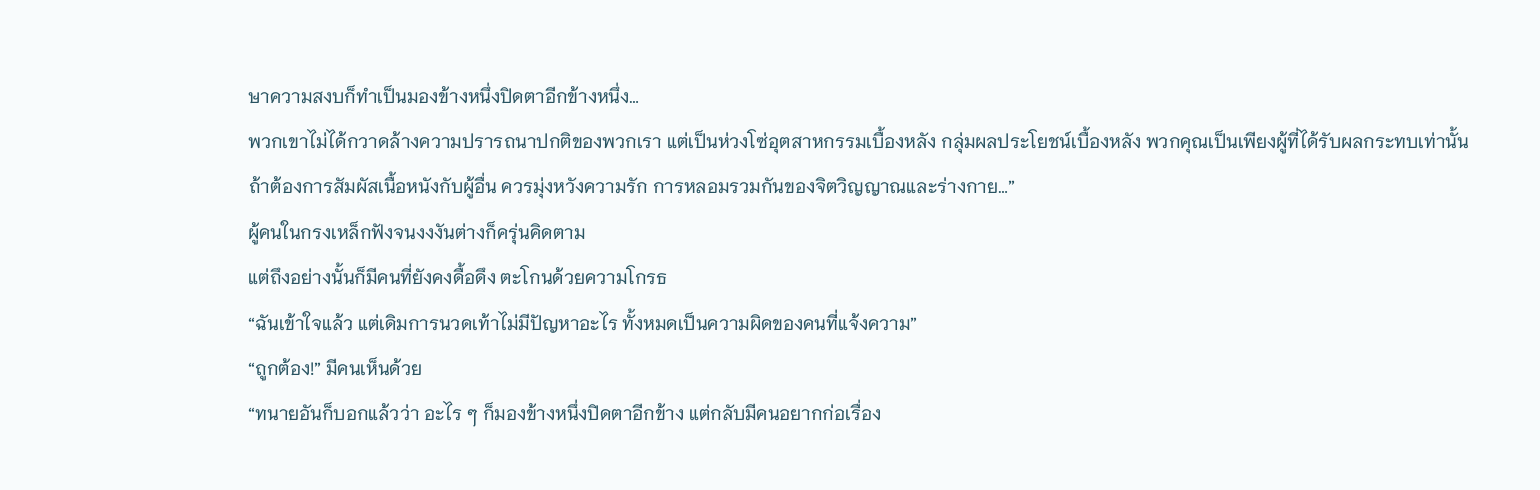ษาความสงบก็ทำเป็นมองข้างหนึ่งปิดตาอีกข้างหนึ่ง…
พวกเขาไม่ได้กวาดล้างความปรารถนาปกติของพวกเรา แต่เป็นห่วงโซ่อุตสาหกรรมเบื้องหลัง กลุ่มผลประโยชน์เบื้องหลัง พวกคุณเป็นเพียงผู้ที่ได้รับผลกระทบเท่านั้น
ถ้าต้องการสัมผัสเนื้อหนังกับผู้อื่น ควรมุ่งหวังความรัก การหลอมรวมกันของจิตวิญญาณและร่างกาย…”
ผู้คนในกรงเหล็กฟังจนงงงันต่างก็ครุ่นคิดตาม
แต่ถึงอย่างนั้นก็มีคนที่ยังคงดื้อดึง ตะโกนด้วยความโกรธ
“ฉันเข้าใจแล้ว แต่เดิมการนวดเท้าไม่มีปัญหาอะไร ทั้งหมดเป็นความผิดของคนที่แจ้งความ”
“ถูกต้อง!” มีคนเห็นด้วย
“ทนายอันก็บอกแล้วว่า อะไร ๆ ก็มองข้างหนึ่งปิดตาอีกข้าง แต่กลับมีคนอยากก่อเรื่อง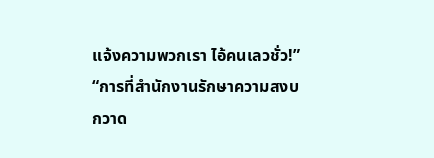แจ้งความพวกเรา ไอ้คนเลวชั่ว!”
“การที่สำนักงานรักษาความสงบกวาด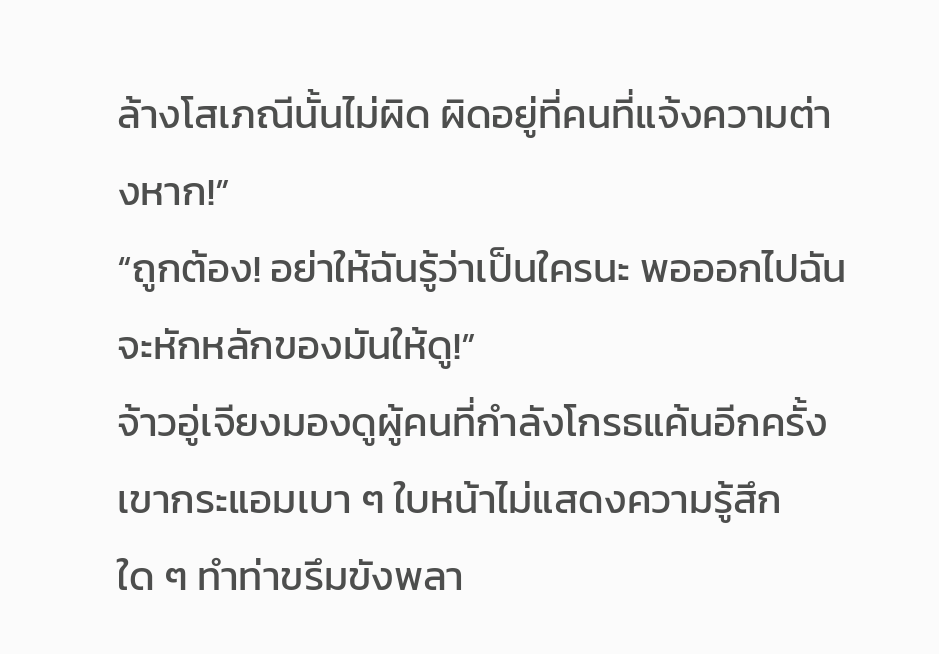ล้างโสเภณีนั้นไม่ผิด ผิดอยู่ที่คนที่แจ้งความต่างหาก!”
“ถูกต้อง! อย่าให้ฉันรู้ว่าเป็นใครนะ พอออกไปฉันจะหักหลักของมันให้ดู!”
จ้าวอู่เจียงมองดูผู้คนที่กำลังโกรธแค้นอีกครั้ง เขากระแอมเบา ๆ ใบหน้าไม่แสดงความรู้สึกใด ๆ ทำท่าขรึมขังพลา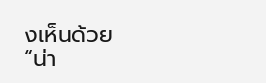งเห็นด้วย
“น่า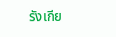รังเกีย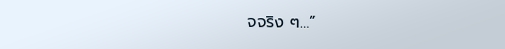จจริง ๆ…”